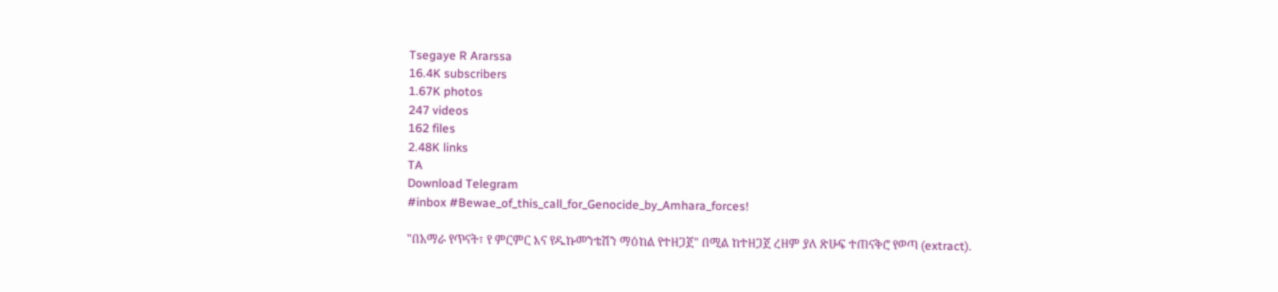Tsegaye R Ararssa
16.4K subscribers
1.67K photos
247 videos
162 files
2.48K links
TA
Download Telegram
#inbox #Bewae_of_this_call_for_Genocide_by_Amhara_forces!

"በአማራ የጥናት፣ የ ምርምር እና የዱኩመንቴሽን ማዕከል የተዘጋጀ" በሚል ከተዘጋጀ ረዘም ያለ ጽሁፍ ተጠናቅሮ የወጣ (extract).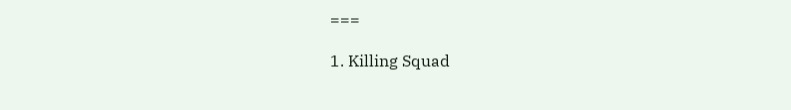===

1. Killing Squad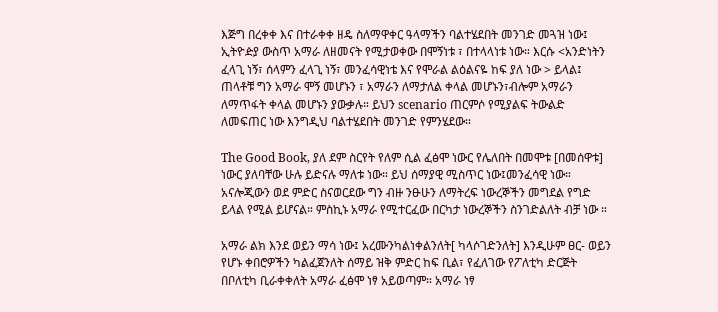እጅግ በረቀቀ እና በተራቀቀ ዘዴ ስለማዋቀር ዓላማችን ባልተሄደበት መንገድ መጓዝ ነው፤ ኢትዮዽያ ውስጥ አማራ ለዘመናት የሚታወቀው በሞኝነቱ ፣ በተላላነቱ ነው። እርሱ <አንድነትን ፈላጊ ነኝ፣ ሰላምን ፈላጊ ነኝ፣ መንፈሳዊነቴ እና የሞራል ልዕልናዬ ከፍ ያለ ነው > ይላል፤ ጠላቶቹ ግን አማራ ሞኝ መሆኑን ፣ አማራን ለማታለል ቀላል መሆኑን፣ብሎም አማራን ለማጥፋት ቀላል መሆኑን ያውቃሉ። ይህን scenario ጠርምሶ የሚያልፍ ትውልድ ለመፍጠር ነው እንግዲህ ባልተሄደበት መንገድ የምንሄደው።

The Good Book, ያለ ደም ስርየት የለም ሲል ፈፅሞ ነውር የሌለበት በመሞቱ [በመሰዋቱ] ነውር ያለባቸው ሁሉ ይድናሉ ማለቱ ነው። ይህ ሰማያዊ ሚስጥር ነው፤መንፈሳዊ ነው። አናሎጂውን ወደ ምድር ስናወርደው ግን ብዙ ንፁሁን ለማትረፍ ነውረኞችን መግደል የግድ ይላል የሚል ይሆናል። ምስኪኑ አማራ የሚተርፈው በርካታ ነውረኞችን ስንገድልለት ብቻ ነው ።

አማራ ልክ እንደ ወይን ማሳ ነው፤ አረሙንካልነቀልንለት[ ካላሶገድንለት] እንዲሁም ፀር- ወይን የሆኑ ቀበሮዎችን ካልፈጀንለት ሰማይ ዝቅ ምድር ከፍ ቢል፣ የፈለገው የፖለቲካ ድርጅት በቦለቲካ ቢራቀቀለት አማራ ፈፅሞ ነፃ አይወጣም። አማራ ነፃ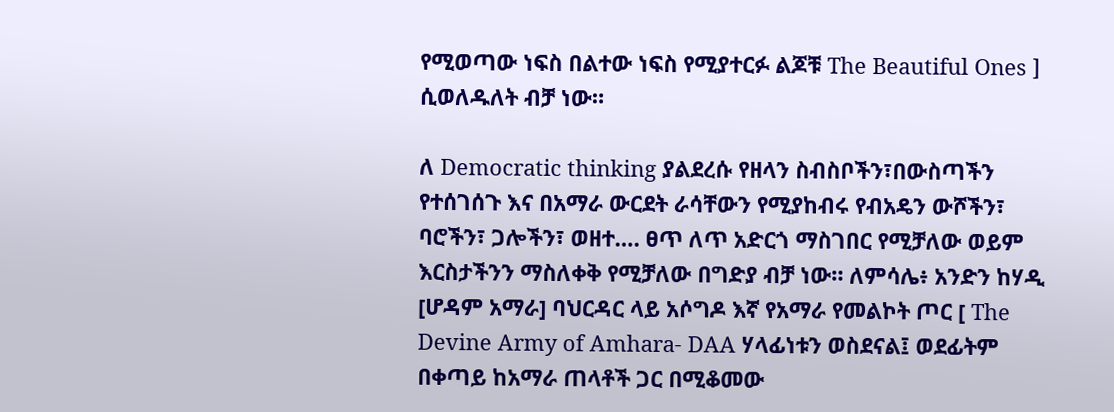የሚወጣው ነፍስ በልተው ነፍስ የሚያተርፉ ልጆቹ The Beautiful Ones ] ሲወለዱለት ብቻ ነው።

ለ Democratic thinking ያልደረሱ የዘላን ስብስቦችን፣በውስጣችን የተሰገሰጉ እና በአማራ ውርደት ራሳቸውን የሚያከብሩ የብአዴን ውሾችን፣ ባሮችን፣ ጋሎችን፣ ወዘተ…. ፀጥ ለጥ አድርጎ ማስገበር የሚቻለው ወይም እርስታችንን ማስለቀቅ የሚቻለው በግድያ ብቻ ነው። ለምሳሌ፥ አንድን ከሃዲ [ሆዳም አማራ] ባህርዳር ላይ አሶግዶ እኛ የአማራ የመልኮት ጦር [ The Devine Army of Amhara- DAA ሃላፊነቱን ወስደናል፤ ወደፊትም በቀጣይ ከአማራ ጠላቶች ጋር በሚቆመው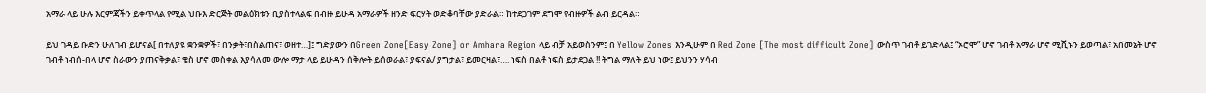አማራ ላይ ሁሉ እርምጃችን ይቀጥላል የሚል ህቡእ ድርጅት መልዕክቱን ቢያስተላልፍ በብዙ ይሁዳ አማራዎች ዘንድ ፍርሃት ወድቆባቸው ያድራል። ከተደጋገም ደግሞ የብዙዎች ልብ ይርዳል።

ይህ ገዳይ ቡድን ሁለገብ ይሆናል[ በተለያዩ ቋንቋዎች፣ በንቃት፣በስልጠና፣ ወዘተ…]፤ ግድያውን በGreen Zone[Easy Zone] or Amhara Region ላይ ብቻ አይወስንም፤ በ Yellow Zones እንዲሁም በ Red Zone [The most difficult Zone] ውስጥ ገብቶ ይገድላል፤ “ኦሮሞ” ሆኖ ገብቶ አማራ ሆኖ ሚሺኑን ይወጣል፣ አበመኔት ሆኖ ገብቶ ነብሰ-በላ ሆኖ ስራውን ያጠናቅቃል፣ ቄስ ሆኖ መስቀል እያሳለመ ውሎ ማታ ላይ ይሁዳን ሰቅሎት ይሰወራል፣ ያፍናል/ ያግታል፣ ይመርዛል፣…. ነፍስ በልቶ ነፍስ ይታደጋል !! ትግል ማለት ይህ ነው፤ ይህንን ሃሳብ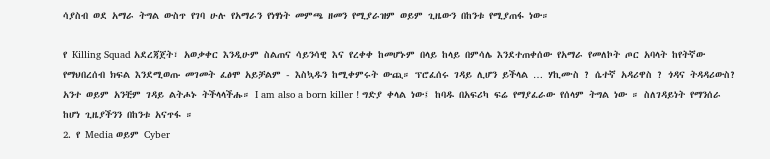ሳያስብ ወደ አማራ ትግል ውስጥ የገባ ሁሉ የአማራን የነፃነት መምጫ ዘመን የሚያራዝም ወይም ጊዜውን በከንቱ የሚያጠፋ ነው።

የ Killing Squad አደረጃጀት፣ አወቃቀር እንዲሁም ስልጠና ሳይንሳዊ እና የረቀቀ ከመሆኑም በላይ ከላይ በምሳሌ እንደተጠቀሰው የአማራ የመለኮት ጦር አባላት ከየትኛው የማህበረሰብ ክፍል እንደሚወጡ መገመት ፈፅሞ አይቻልም - እስኳዱን ከሚቀምሩት ውጪ። ፕሮፈሰሩ ገዳይ ሊሆን ይችላል … ሃኪሙስ ? ሴተኛ አዳሪዋስ ? ጎዳና ትዳዳሪውስ? አንተ ወይም አንቺም ገዳይ ልትሖኑ ትችላላችሑ። I am also a born killer ! ግድያ ቀላል ነው፤ ከባዱ በአፍሪካ ፍሬ የማያፈራው የሰላም ትግል ነው ። ስለገዳይነት የማንሰራ ከሆነ ጊዜያችንን በከንቱ አናጥፋ ።
2. የ Media ወይም Cyber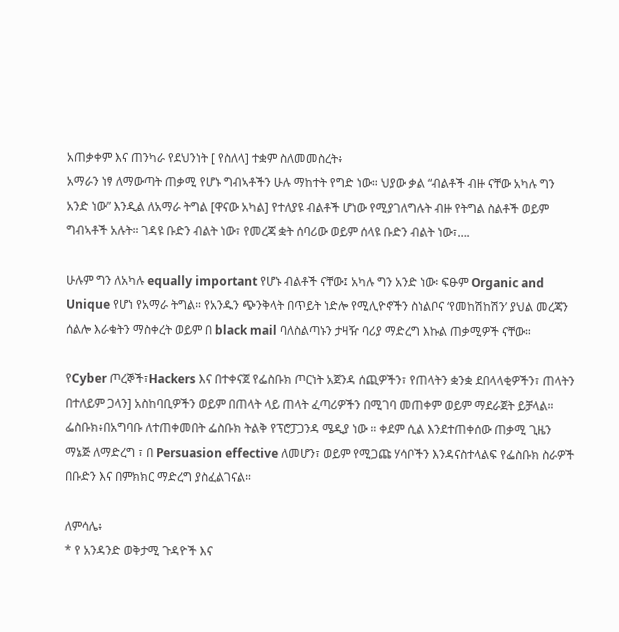አጠቃቀም እና ጠንካራ የደህንነት [ የስለላ] ተቋም ስለመመስረት፥
አማራን ነፃ ለማውጣት ጠቃሚ የሆኑ ግብኣቶችን ሁሉ ማከተት የግድ ነው። ህያው ቃል “ብልቶች ብዙ ናቸው አካሉ ግን አንድ ነው” እንዲል ለአማራ ትግል [ዋናው አካል] የተለያዩ ብልቶች ሆነው የሚያገለግሉት ብዙ የትግል ስልቶች ወይም ግብኣቶች አሉት። ገዳዩ ቡድን ብልት ነው፣ የመረጃ ቋት ሰባሪው ወይም ሰላዩ ቡድን ብልት ነው፣….

ሁሉም ግን ለአካሉ equally important የሆኑ ብልቶች ናቸው፤ አካሉ ግን አንድ ነው፡ ፍፁም Organic and Unique የሆነ የአማራ ትግል። የአንዱን ጭንቅላት በጥይት ነድሎ የሚሊዮኖችን ስነልቦና ‘የመከሽከሽን’ ያህል መረጃን ሰልሎ እራቁትን ማስቀረት ወይም በ black mail ባለስልጣኑን ታዛዥ ባሪያ ማድረግ እኩል ጠቃሚዎች ናቸው።

የCyber ጦረኞች፣Hackers እና በተቀናጀ የፌስቡክ ጦርነት አጀንዳ ሰጪዎችን፣ የጠላትን ቋንቋ ደበላላቂዎችን፣ ጠላትን በተለይም ጋላን] አስከባቢዎችን ወይም በጠላት ላይ ጠላት ፈጣሪዎችን በሚገባ መጠቀም ወይም ማደራጀት ይቻላል።
ፌስቡክ፥በአግባቡ ለተጠቀመበት ፌስቡክ ትልቅ የፕሮፓጋንዳ ሜዲያ ነው ። ቀደም ሲል እንደተጠቀሰው ጠቃሚ ጊዜን ማኔጅ ለማድረግ ፣ በ Persuasion effective ለመሆን፣ ወይም የሚጋጩ ሃሳቦችን እንዳናስተላልፍ የፌስቡክ ስራዎች በቡድን እና በምክክር ማድረግ ያስፈልገናል።

ለምሳሌ፥
* የ አንዳንድ ወቅታሚ ጉዳዮች እና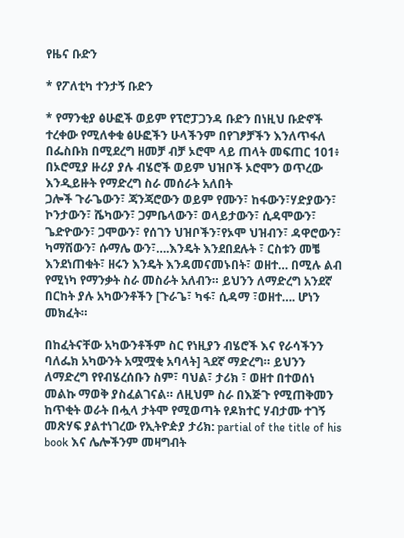የዜና ቡድን

* የፖለቲካ ተንታኝ ቡድን

* የማንቂያ ፅሁፎች ወይም የፕሮፓጋንዳ ቡድን በነዚህ ቡድኖች ተረቀው የሚለቀቁ ፅሁፎችን ሁላችንም በየገፆቻችን እንለጥፋለ
በፌስቡክ በሚደረግ ዘመቻ ብቻ ኦሮሞ ላይ ጠላት መፍጠር 101፥
በኦሮሚያ ዙሪያ ያሉ ብሄሮች ወይም ህዝቦች ኦሮሞን ወጥረው እንዲይዙት የማድረግ ስራ መሰራት አለበት
ጋሎች ጉራጌውን፣ ጃንጃሮውን ወይም የሙን፣ ከፋውን፣ሃድያውን፣ ኮንታውን፣ ሼካውን፣ ጋምቤላውን፣ ወላይታውን፣ ሲዳሞውን፣ ጌድዮውን፣ ጋሞውን፣ የሰገን ህዝቦችን፣የኦሞ ህዝብን፣ ዳዋሮውን፣ ካማሽውን፣ ሱማሌ ውን፣….እንዴት እንደበደሉት ፣ ርስቱን መቼ እንደነጠቁት፣ ዘሩን እንዴት እንዳመናመኑበት፣ ወዘተ… በሚሉ ልብ የሚነካ የማንቃት ስራ መስራት አለብን። ይህንን ለማድረግ አንደኛ በርከት ያሉ አካውንቶችን [ጉራጌ፣ ካፋ፣ ሲዳማ ፣ወዘተ…. ሆነን መክፈት።

በከፈትናቸው አካውንቶችም ስር የነዚያን ብሄሮች እና የራሳችንን ባለፌክ አካውንት አሟሟቂ አባላት] ጓደኛ ማድረግ። ይህንን ለማድረግ የየብሄረሰቡን ስም፣ ባህል፣ ታሪክ ፣ ወዘተ በተወሰነ መልኩ ማወቅ ያስፈልገናል። ለዚህም ስራ በእጅጉ የሚጠቅመን ከጥቂት ወራት በሗላ ታትሞ የሚወጣት የዶክተር ሃብታሙ ተገኝ መጽሃፍ ያልተነገረው የኢትዮዽያ ታሪክ: partial of the title of his book እና ሌሎችንም መዛግብት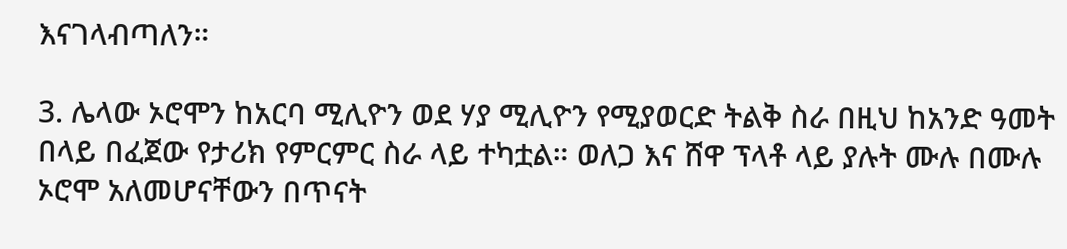እናገላብጣለን።

3. ሌላው ኦሮሞን ከአርባ ሚሊዮን ወደ ሃያ ሚሊዮን የሚያወርድ ትልቅ ስራ በዚህ ከአንድ ዓመት በላይ በፈጀው የታሪክ የምርምር ስራ ላይ ተካቷል። ወለጋ እና ሸዋ ፕላቶ ላይ ያሉት ሙሉ በሙሉ ኦሮሞ አለመሆናቸውን በጥናት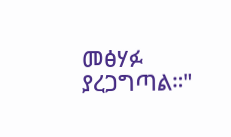መፅሃፉ ያረጋግጣል።"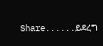Share......ይደረግ